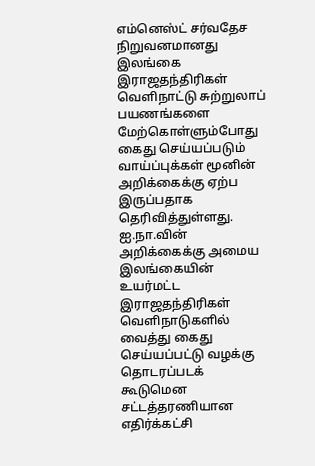எம்னெஸ்ட் சர்வதேச நிறுவனமானது இலங்கை இராஜதந்திரிகள் வெளிநாட்டு சுற்றுலாப் பயணங்களை மேற்கொள்ளும்போது கைது செய்யப்படும் வாய்ப்புக்கள் மூனின் அறிக்கைக்கு ஏற்ப இருப்பதாக தெரிவித்துள்ளது.
ஐ.நா.வின் அறிக்கைக்கு அமைய இலங்கையின் உயர்மட்ட இராஜதந்திரிகள் வெளிநாடுகளில் வைத்து கைது செய்யப்பட்டு வழக்கு தொடரப்படக் கூடுமென சட்டத்தரணியான எதிர்க்கட்சி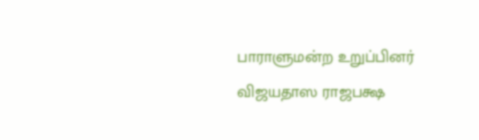பாராளுமன்ற உறுப்பினர் விஜயதாஸ ராஜபக்ஷ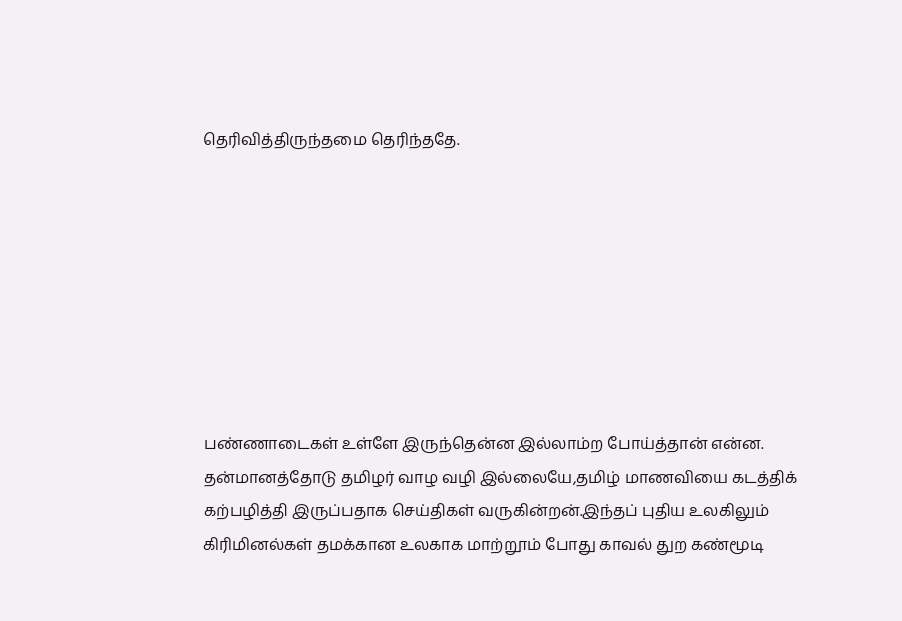தெரிவித்திருந்தமை தெரிந்ததே.








பண்ணாடைகள் உள்ளே இருந்தென்ன இல்லாம்ற போய்த்தான் என்ன. தன்மானத்தோடு தமிழர் வாழ வழி இல்லையே,தமிழ் மாணவியை கடத்திக் கற்பழித்தி இருப்பதாக செய்திகள் வருகின்றன்.இந்தப் புதிய உலகிலும் கிரிமினல்கள் தமக்கான உலகாக மாற்றூம் போது காவல் துற கண்மூடி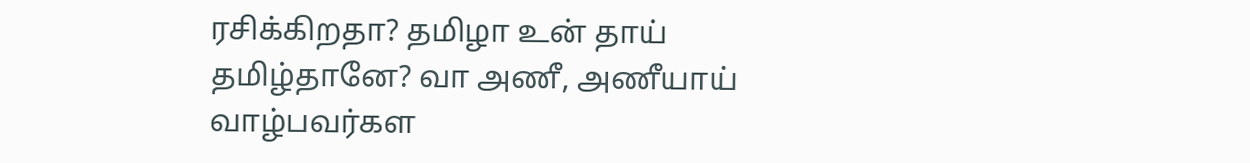ரசிக்கிறதா? தமிழா உன் தாய் தமிழ்தானே? வா அணீ, அணீயாய் வாழ்பவர்கள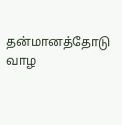தன்மானத்தோடு வாழ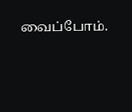வைப்போம்.